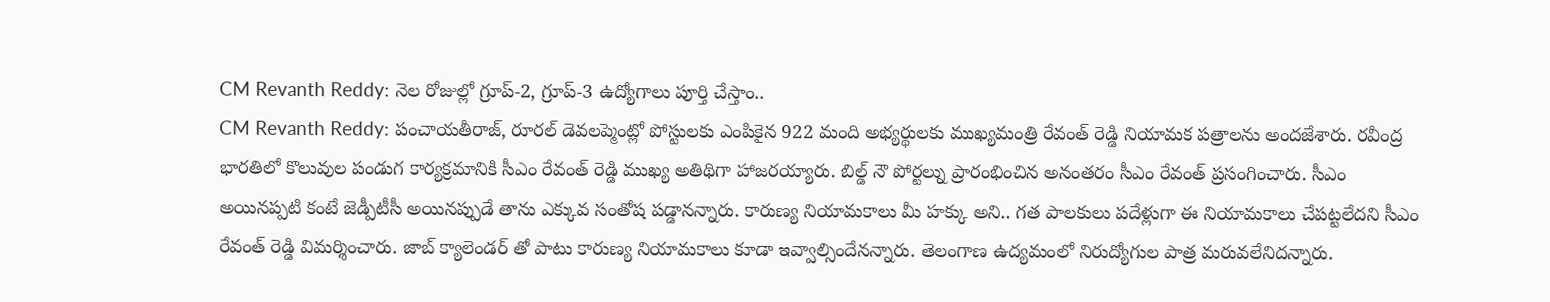CM Revanth Reddy: నెల రోజుల్లో గ్రూప్-2, గ్రూప్-3 ఉద్యోగాలు పూర్తి చేస్తాం..
CM Revanth Reddy: పంచాయతీరాజ్, రూరల్ డెవలప్మెంట్లో పోస్టులకు ఎంపికైన 922 మంది అభ్యర్థులకు ముఖ్యమంత్రి రేవంత్ రెడ్డి నియామక పత్రాలను అందజేశారు. రవీంద్ర భారతిలో కొలువుల పండుగ కార్యక్రమానికి సీఎం రేవంత్ రెడ్డి ముఖ్య అతిథిగా హాజరయ్యారు. బిల్డ్ నౌ పోర్టల్ను ప్రారంభించిన అనంతరం సీఎం రేవంత్ ప్రసంగించారు. సీఎం అయినప్పటి కంటే జెడ్పీటీసీ అయినప్పుడే తాను ఎక్కువ సంతోష పడ్డానన్నారు. కారుణ్య నియామకాలు మీ హక్కు అని.. గత పాలకులు పదేళ్లుగా ఈ నియామకాలు చేపట్టలేదని సీఎం రేవంత్ రెడ్డి విమర్శించారు. జాబ్ క్యాలెండర్ తో పాటు కారుణ్య నియామకాలు కూడా ఇవ్వాల్సిందేనన్నారు. తెలంగాణ ఉద్యమంలో నిరుద్యోగుల పాత్ర మరువలేనిదన్నారు.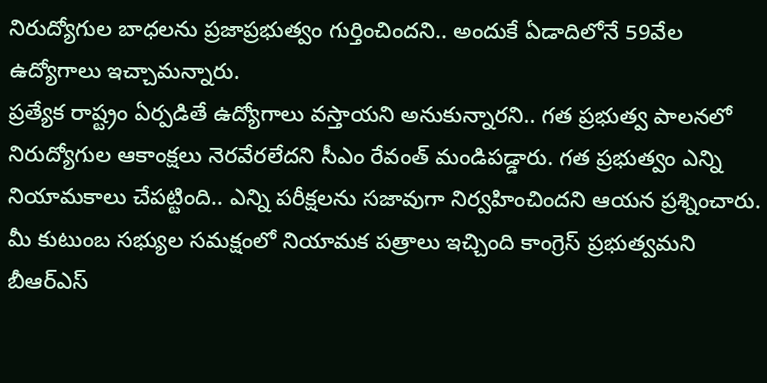నిరుద్యోగుల బాధలను ప్రజాప్రభుత్వం గుర్తించిందని.. అందుకే ఏడాదిలోనే 59వేల ఉద్యోగాలు ఇచ్చామన్నారు.
ప్రత్యేక రాష్ట్రం ఏర్పడితే ఉద్యోగాలు వస్తాయని అనుకున్నారని.. గత ప్రభుత్వ పాలనలో నిరుద్యోగుల ఆకాంక్షలు నెరవేరలేదని సీఎం రేవంత్ మండిపడ్డారు. గత ప్రభుత్వం ఎన్ని నియామకాలు చేపట్టింది.. ఎన్ని పరీక్షలను సజావుగా నిర్వహించిందని ఆయన ప్రశ్నించారు. మీ కుటుంబ సభ్యుల సమక్షంలో నియామక పత్రాలు ఇచ్చింది కాంగ్రెస్ ప్రభుత్వమని బీఆర్ఎస్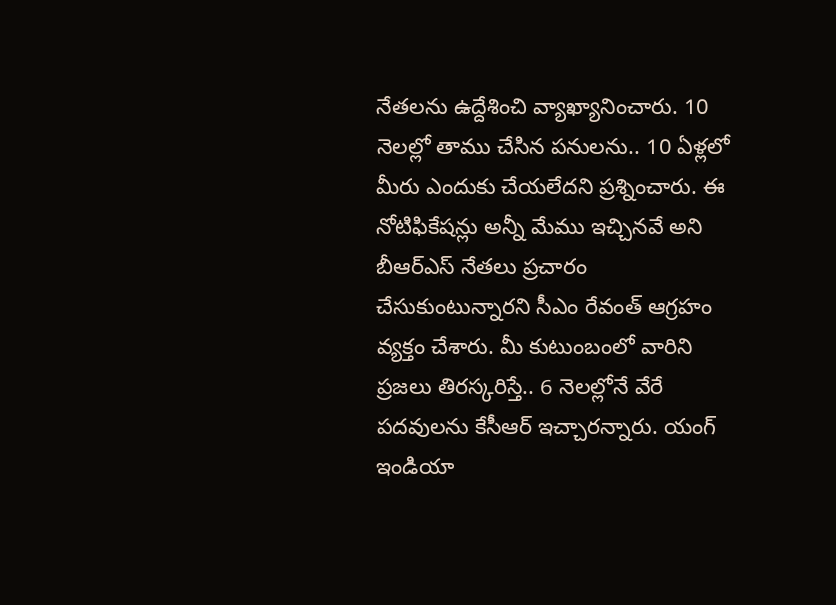నేతలను ఉద్దేశించి వ్యాఖ్యానించారు. 10 నెలల్లో తాము చేసిన పనులను.. 10 ఏళ్లలో మీరు ఎందుకు చేయలేదని ప్రశ్నించారు. ఈ నోటిఫికేషన్లు అన్నీ మేము ఇచ్చినవే అని బీఆర్ఎస్ నేతలు ప్రచారం చేసుకుంటున్నారని సీఎం రేవంత్ ఆగ్రహం వ్యక్తం చేశారు. మీ కుటుంబంలో వారిని ప్రజలు తిరస్కరిస్తే.. 6 నెలల్లోనే వేరే పదవులను కేసీఆర్ ఇచ్చారన్నారు. యంగ్ ఇండియా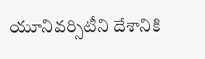యూనివర్సిటీని దేశానికి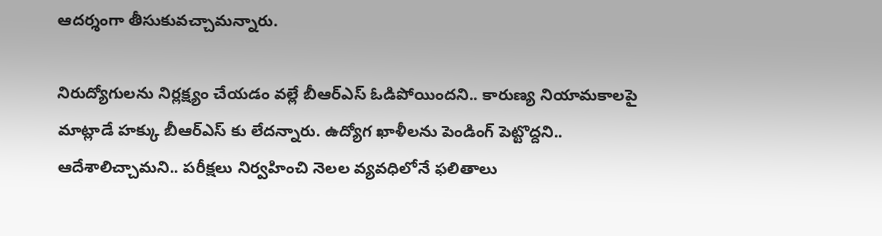ఆదర్శంగా తీసుకువచ్చామన్నారు.

నిరుద్యోగులను నిర్లక్ష్యం చేయడం వల్లే బీఆర్ఎస్ ఓడిపోయిందని.. కారుణ్య నియామకాలపై మాట్లాడే హక్కు బీఆర్ఎస్ కు లేదన్నారు. ఉద్యోగ ఖాళీలను పెండింగ్ పెట్టొద్దని.. ఆదేశాలిచ్చామని.. పరీక్షలు నిర్వహించి నెలల వ్యవధిలోనే ఫలితాలు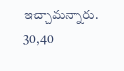ఇచ్చామన్నారు. 30,40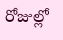రోజుల్లో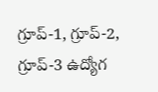గ్రూప్-1, గ్రూప్-2, గ్రూప్-3 ఉద్యోగ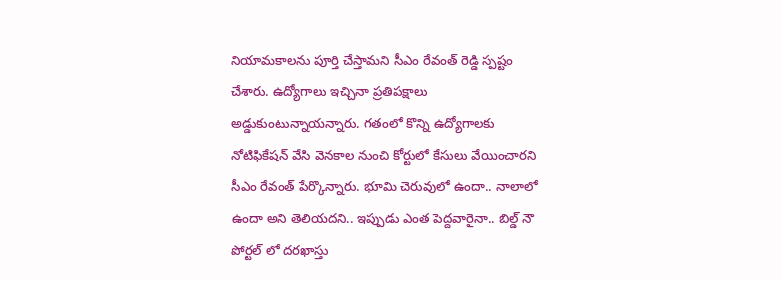నియామకాలను పూర్తి చేస్తామని సీఎం రేవంత్ రెడ్డి స్పష్టం చేశారు. ఉద్యోగాలు ఇచ్చినా ప్రతిపక్షాలు అడ్డుకుంటున్నాయన్నారు. గతంలో కొన్ని ఉద్యోగాలకు నోటిఫికేషన్ వేసి వెనకాల నుంచి కోర్టులో కేసులు వేయించారని సీఎం రేవంత్ పేర్కొన్నారు. భూమి చెరువులో ఉందా.. నాలాలో ఉందా అని తెలియదని.. ఇప్పుడు ఎంత పెద్దవారైనా.. బిల్డ్ నౌ పోర్టల్ లో దరఖాస్తు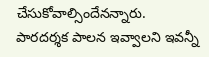చేసుకోవాల్సిందేనన్నారు. పారదర్శక పాలన ఇవ్వాలని ఇవన్నీ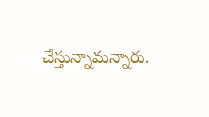చేస్తున్నామన్నారు.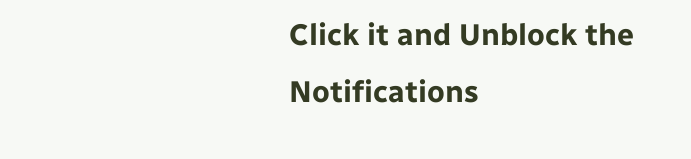Click it and Unblock the Notifications